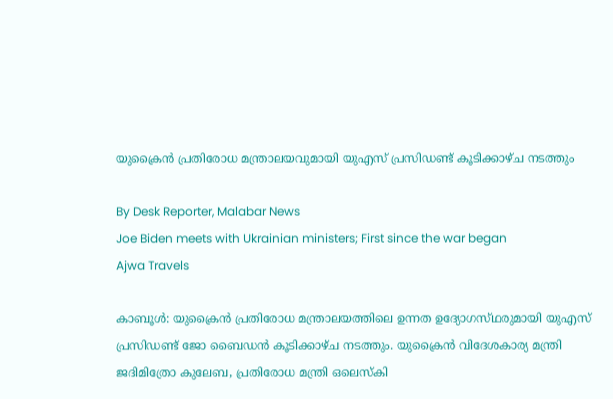യുക്രൈന്‍ പ്രതിരോധ മന്ത്രാലയവുമായി യുഎസ് പ്രസിഡണ്ട് കൂടിക്കാഴ്‌ച നടത്തും

By Desk Reporter, Malabar News
Joe Biden meets with Ukrainian ministers; First since the war began
Ajwa Travels

കാബൂൾ: യുക്രൈന്‍ പ്രതിരോധ മന്ത്രാലയത്തിലെ ഉന്നത ഉദ്യോഗസ്‌ഥരുമായി യുഎസ് പ്രസിഡണ്ട് ജോ ബൈഡന്‍ കൂടിക്കാഴ്‌ച നടത്തും. യുക്രൈന്‍ വിദേശകാര്യ മന്ത്രി ജദിമിത്രോ കുലേബ, പ്രതിരോധ മന്ത്രി ഒലെസ്‌കി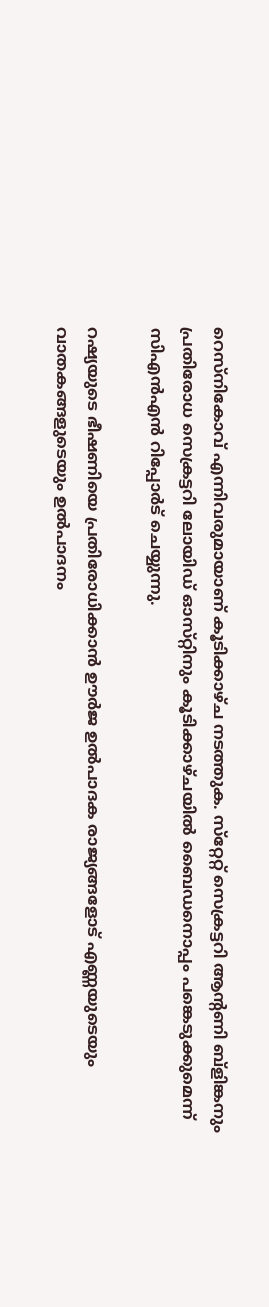റെസ്‌നികോവ് എന്നിവരുമായാണ് കൂടിക്കാഴ്‌ച നടത്തുക. സ്‌റ്റേറ്റ് സെക്രട്ടറി ആന്റണി ബ്ളിങ്കനും പ്രതിരോധ സെക്രട്ടറി ലോയിഡ് ഓസ്‌റ്റിനും കൂടിക്കാഴ്‌ചയില്‍ ബൈഡനൊപ്പം പങ്കെടുക്കുമെന്ന് സിഎന്‍എന്‍ റിപ്പോര്‍ട് ചെയ്യുന്നു.

റഷ്യയുടെ ഭീഷണിയെ പ്രതിരോധിക്കാന്‍ ഊര്‍ജ ഉൽപാദക രാജ്യങ്ങളോട് എണ്ണയുടെയും വാതകങ്ങളുടെയും ഉൽപാദനം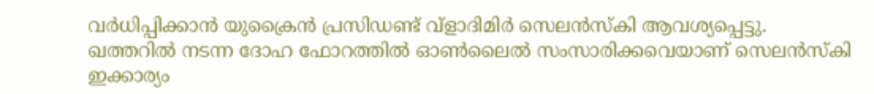വര്‍ധിപ്പിക്കാന്‍ യുക്രൈന്‍ പ്രസിഡണ്ട് വ്‌ളാദിമിര്‍ സെലന്‍സ്‌കി ആവശ്യപ്പെട്ടു. ഖത്തറില്‍ നടന്ന ദോഹ ഫോറത്തില്‍ ഓണ്‍ലൈൽ സംസാരിക്കവെയാണ് സെലന്‍സ്‌കി ഇക്കാര്യം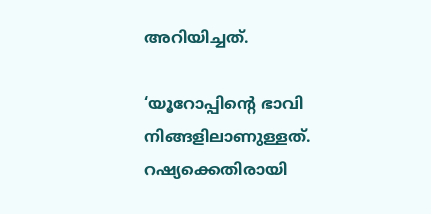അറിയിച്ചത്.

‘യൂറോപ്പിന്റെ ഭാവി നിങ്ങളിലാണുള്ളത്. റഷ്യക്കെതിരായി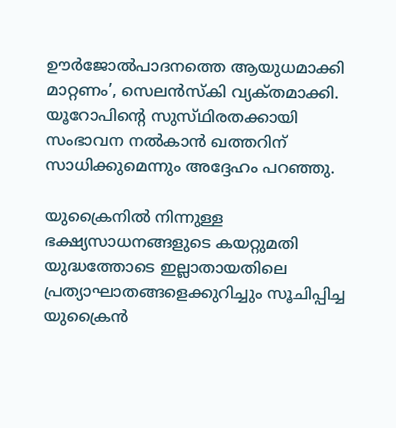ഊര്‍ജോൽപാദനത്തെ ആയുധമാക്കി മാറ്റണം’, സെലന്‍സ്‌കി വ്യക്‌തമാക്കി. യൂറോപിന്റെ സുസ്‌ഥിരതക്കായി സംഭാവന നല്‍കാന്‍ ഖത്തറിന് സാധിക്കുമെന്നും അദ്ദേഹം പറഞ്ഞു.

യുക്രൈനില്‍ നിന്നുള്ള ഭക്ഷ്യസാധനങ്ങളുടെ കയറ്റുമതി യുദ്ധത്തോടെ ഇല്ലാതായതിലെ പ്രത്യാഘാതങ്ങളെക്കുറിച്ചും സൂചിപ്പിച്ച യുക്രൈന്‍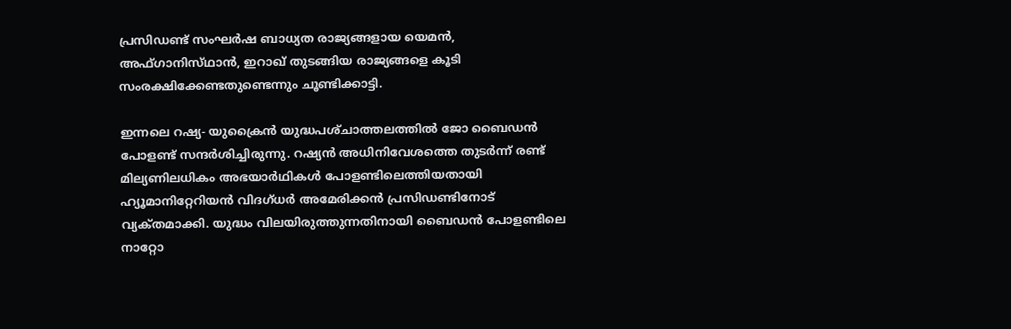പ്രസിഡണ്ട് സംഘര്‍ഷ ബാധ്യത രാജ്യങ്ങളായ യെമന്‍, അഫ്‌ഗാനിസ്‌ഥാന്‍, ഇറാഖ് തുടങ്ങിയ രാജ്യങ്ങളെ കൂടി സംരക്ഷിക്കേണ്ടതുണ്ടെന്നും ചൂണ്ടിക്കാട്ടി.

ഇന്നലെ റഷ്യ- യുക്രൈന്‍ യുദ്ധപശ്‌ചാത്തലത്തില്‍ ജോ ബൈഡന്‍ പോളണ്ട് സന്ദര്‍ശിച്ചിരുന്നു. റഷ്യന്‍ അധിനിവേശത്തെ തുടര്‍ന്ന് രണ്ട് മില്യണിലധികം അഭയാര്‍ഥികള്‍ പോളണ്ടിലെത്തിയതായി ഹ്യൂമാനിറ്റേറിയന്‍ വിദഗ്‌ധർ അമേരിക്കന്‍ പ്രസിഡണ്ടിനോട് വ്യക്‌തമാക്കി. യുദ്ധം വിലയിരുത്തുന്നതിനായി ബൈഡന്‍ പോളണ്ടിലെ നാറ്റോ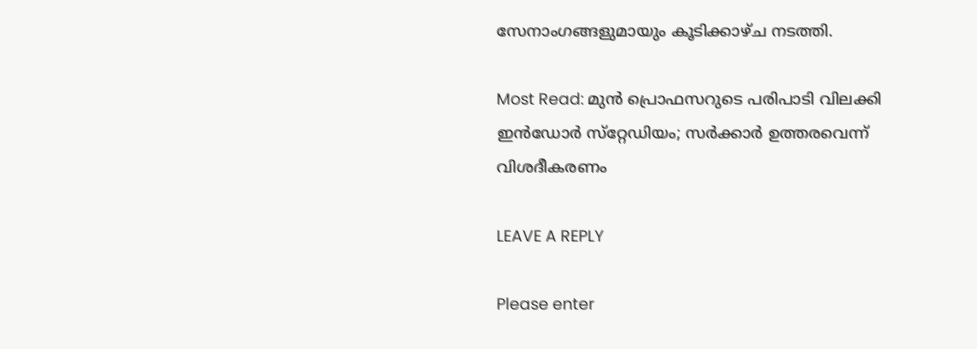സേനാംഗങ്ങളുമായും കൂടിക്കാഴ്‌ച നടത്തി.

Most Read: മുൻ പ്രൊഫസറുടെ പരിപാടി വിലക്കി ഇൻഡോർ സ്‌റ്റേഡിയം; സർക്കാർ ഉത്തരവെന്ന് വിശദീകരണം

LEAVE A REPLY

Please enter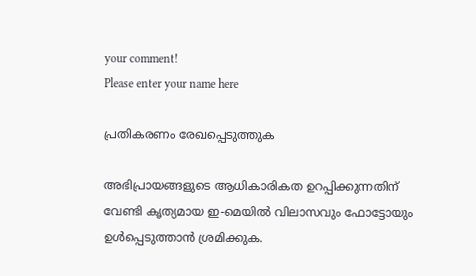your comment!
Please enter your name here

പ്രതികരണം രേഖപ്പെടുത്തുക

അഭിപ്രായങ്ങളുടെ ആധികാരികത ഉറപ്പിക്കുന്നതിന് വേണ്ടി കൃത്യമായ ഇ-മെയിൽ വിലാസവും ഫോട്ടോയും ഉൾപ്പെടുത്താൻ ശ്രമിക്കുക.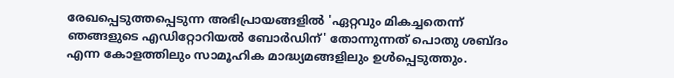രേഖപ്പെടുത്തപ്പെടുന്ന അഭിപ്രായങ്ങളിൽ 'ഏറ്റവും മികച്ചതെന്ന് ഞങ്ങളുടെ എഡിറ്റോറിയൽ ബോർഡിന്' തോന്നുന്നത് പൊതു ശബ്‌ദം എന്ന കോളത്തിലും സാമൂഹിക മാദ്ധ്യമങ്ങളിലും ഉൾപ്പെടുത്തും.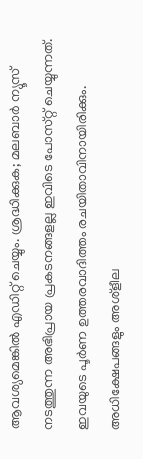ആവശ്യമെങ്കിൽ എഡിറ്റ് ചെയ്യും. ശ്രദ്ധിക്കുക; മലബാർ ന്യൂസ് നടത്തുന്ന അഭിപ്രായ പ്രകടനങ്ങളല്ല ഇവിടെ പോസ്‌റ്റ് ചെയ്യുന്നത്. ഇവയുടെ പൂർണ ഉത്തരവാദിത്തം രചയിതാവിനായിരിക്കും. അധിക്ഷേപങ്ങളും അശ്‌ളീല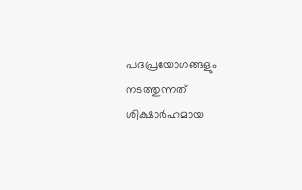പദപ്രയോഗങ്ങളും നടത്തുന്നത് ശിക്ഷാർഹമായ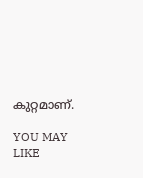കുറ്റമാണ്.

YOU MAY LIKE